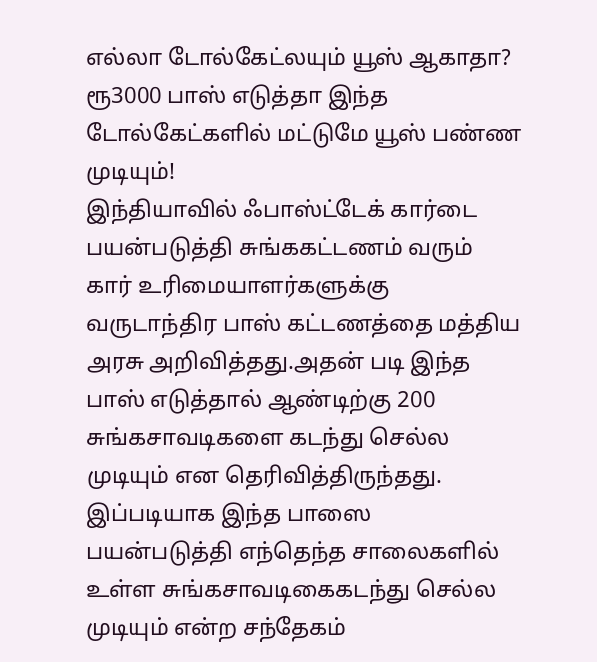எல்லா டோல்கேட்லயும் யூஸ் ஆகாதா? ரூ3000 பாஸ் எடுத்தா இந்த டோல்கேட்களில் மட்டுமே யூஸ் பண்ண முடியும்!
இந்தியாவில் ஃபாஸ்ட்டேக் கார்டை பயன்படுத்தி சுங்ககட்டணம் வரும் கார் உரிமையாளர்களுக்கு வருடாந்திர பாஸ் கட்டணத்தை மத்திய அரசு அறிவித்தது.அதன் படி இந்த பாஸ் எடுத்தால் ஆண்டிற்கு 200 சுங்கசாவடிகளை கடந்து செல்ல முடியும் என தெரிவித்திருந்தது. இப்படியாக இந்த பாஸை பயன்படுத்தி எந்தெந்த சாலைகளில் உள்ள சுங்கசாவடிகைகடந்து செல்ல முடியும் என்ற சந்தேகம்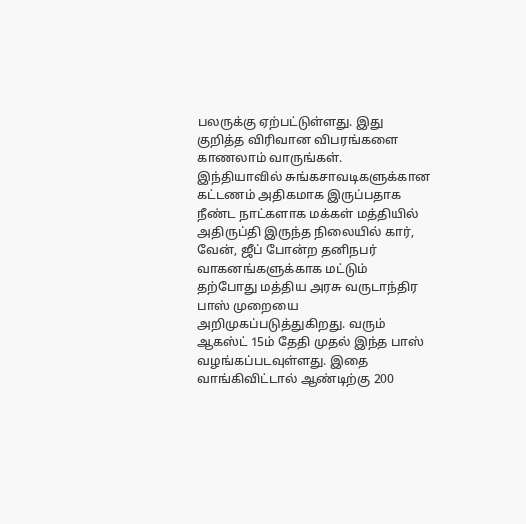பலருக்கு ஏற்பட்டுள்ளது. இது குறித்த விரிவான விபரங்களை காணலாம் வாருங்கள்.
இந்தியாவில் சுங்கசாவடிகளுக்கான கட்டணம் அதிகமாக இருப்பதாக நீண்ட நாட்களாக மக்கள் மத்தியில் அதிருப்தி இருந்த நிலையில் கார், வேன், ஜீப் போன்ற தனிநபர் வாகனங்களுக்காக மட்டும் தற்போது மத்திய அரசு வருடாந்திர பாஸ் முறையை அறிமுகப்படுத்துகிறது. வரும் ஆகஸ்ட் 15ம் தேதி முதல் இந்த பாஸ் வழங்கப்படவுள்ளது. இதை வாங்கிவிட்டால் ஆண்டிற்கு 200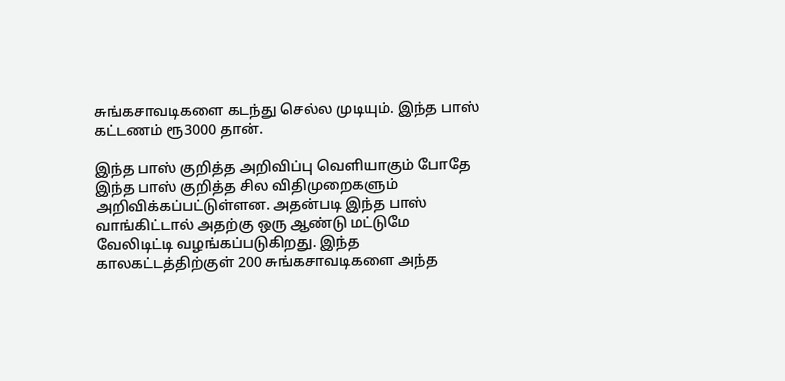சுங்கசாவடிகளை கடந்து செல்ல முடியும். இந்த பாஸ் கட்டணம் ரூ3000 தான்.

இந்த பாஸ் குறித்த அறிவிப்பு வெளியாகும் போதே இந்த பாஸ் குறித்த சில விதிமுறைகளும் அறிவிக்கப்பட்டுள்ளன. அதன்படி இந்த பாஸ் வாங்கிட்டால் அதற்கு ஒரு ஆண்டு மட்டுமே வேலிடிட்டி வழங்கப்படுகிறது. இந்த காலகட்டத்திற்குள் 200 சுங்கசாவடிகளை அந்த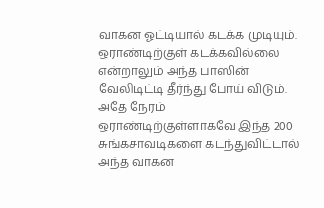வாகன ஓட்டியால் கடக்க முடியும். ஒராண்டிற்குள் கடக்கவில்லை என்றாலும் அந்த பாஸின் வேலிடிட்டி தீர்ந்து போய் விடும்.
அதே நேரம் ஒராண்டிற்குள்ளாகவே இந்த 200 சுங்கசாவடிகளை கடந்துவிட்டால் அந்த வாகன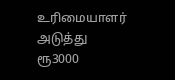உரிமையாளர் அடுத்து ரூ3000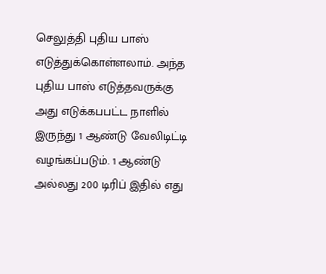செலுத்தி புதிய பாஸ் எடுத்துக்கொள்ளலாம். அந்த புதிய பாஸ் எடுத்தவருக்கு அது எடுக்கபபட்ட நாளில் இருந்து 1 ஆண்டு வேலிடிட்டி வழங்கப்படும். 1 ஆண்டு அல்லது 200 டிரிப் இதில் எது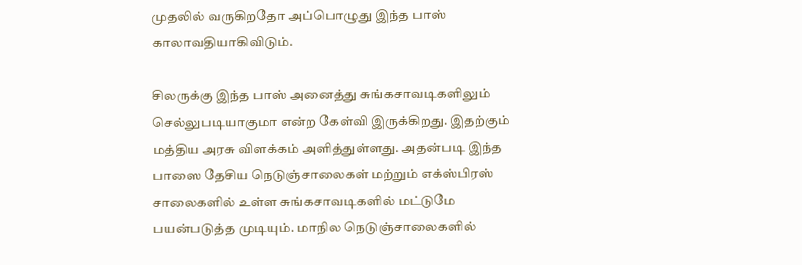முதலில் வருகிறதோ அப்பொழுது இந்த பாஸ் காலாவதியாகிவிடும்.

சிலருக்கு இந்த பாஸ் அனைத்து சுங்கசாவடிகளிலும் செல்லுபடியாகுமா என்ற கேள்வி இருக்கிறது. இதற்கும் மத்திய அரசு விளக்கம் அளித்துள்ளது. அதன்படி இந்த பாஸை தேசிய நெடுஞ்சாலைகள் மற்றும் எக்ஸ்பிரஸ் சாலைகளில் உள்ள சுங்கசாவடிகளில் மட்டுமே பயன்படுத்த முடியும். மாநில நெடுஞ்சாலைகளில்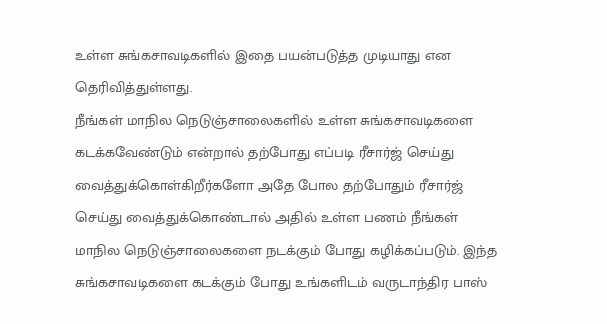உள்ள சுங்கசாவடிகளில் இதை பயன்படுத்த முடியாது என தெரிவித்துள்ளது.
நீங்கள் மாநில நெடுஞ்சாலைகளில் உள்ள சுங்கசாவடிகளை கடக்கவேண்டும் என்றால் தற்போது எப்படி ரீசார்ஜ் செய்து வைத்துக்கொள்கிறீர்களோ அதே போல தற்போதும் ரீசார்ஜ் செய்து வைத்துக்கொண்டால் அதில் உள்ள பணம் நீங்கள் மாநில நெடுஞ்சாலைகளை நடக்கும் போது கழிக்கப்படும். இந்த சுங்கசாவடிகளை கடக்கும் போது உங்களிடம் வருடாந்திர பாஸ்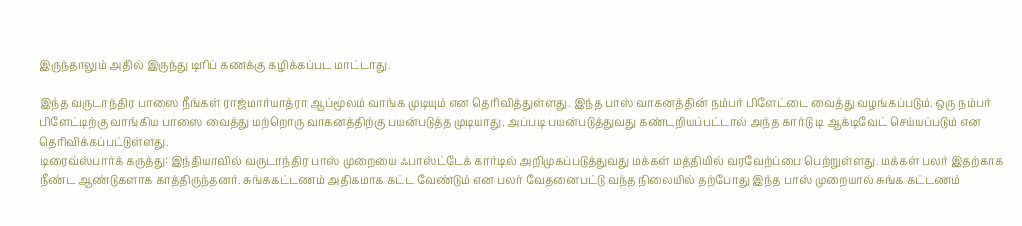இருந்தாலும் அதில் இருந்து டிரிப் கணக்கு கழிக்கப்பட மாட்டாது.

இந்த வருடாந்திர பாஸை நீங்கள் ராஜ்மார்யாத்ரா ஆப்மூலம் வாங்க முடியும் என தெரிவித்துள்ளது. இந்த பாஸ் வாகனத்தின் நம்பர் பிளேட்டை வைத்து வழங்கப்படும். ஒரு நம்பர் பிளேட்டிற்கு வாங்கிய பாஸை வைத்து மற்றொரு வாகனத்திற்கு பயன்படுத்த முடியாது. அப்படி பயன்படுத்துவது கண்டறியப்பட்டால் அந்த கார்டு டி ஆக்டிவேட் செய்யப்படும் என தெரிவிக்கப்பட்டுள்ளது.
டிரைவ்ஸ்பார்க் கருத்து: இந்தியாவில் வருடாந்திர பாஸ் முறையை ஃபாஸ்ட்டேக் கார்டில் அறிமுகப்படுத்துவது மக்கள் மத்தியில் வரவேற்ப்பை பெற்றுள்ளது. மக்கள் பலர் இதற்காக நீண்ட ஆண்டுகளாக காத்திருந்தனர். சுங்ககட்டணம் அதிகமாக கட்ட வேண்டும் என பலர் வேதனைபட்டு வந்த நிலையில் தற்போது இந்த பாஸ் முறையால் சுங்க கட்டணம்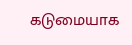கடுமையாக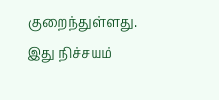குறைந்துள்ளது. இது நிச்சயம்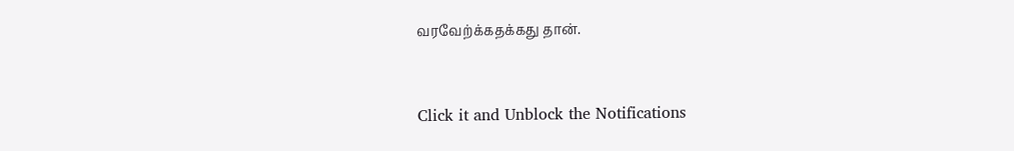வரவேற்க்கதக்கது தான்.


Click it and Unblock the Notifications